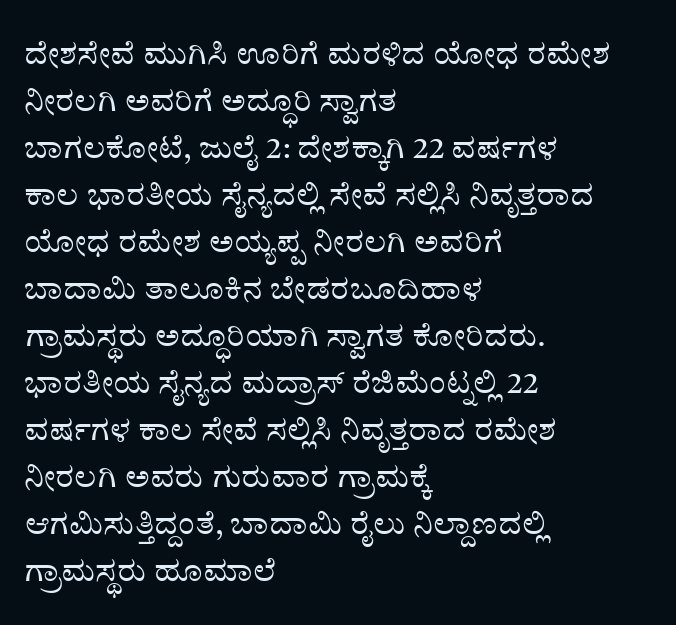ದೇಶಸೇವೆ ಮುಗಿಸಿ ಊರಿಗೆ ಮರಳಿದ ಯೋಧ ರಮೇಶ ನೀರಲಗಿ ಅವರಿಗೆ ಅದ್ಧೂರಿ ಸ್ವಾಗತ
ಬಾಗಲಕೋಟೆ, ಜುಲೈ 2: ದೇಶಕ್ಕಾಗಿ 22 ವರ್ಷಗಳ ಕಾಲ ಭಾರತೀಯ ಸೈನ್ಯದಲ್ಲಿ ಸೇವೆ ಸಲ್ಲಿಸಿ ನಿವೃತ್ತರಾದ ಯೋಧ ರಮೇಶ ಅಯ್ಯಪ್ಪ ನೀರಲಗಿ ಅವರಿಗೆ ಬಾದಾಮಿ ತಾಲೂಕಿನ ಬೇಡರಬೂದಿಹಾಳ ಗ್ರಾಮಸ್ಥರು ಅದ್ಧೂರಿಯಾಗಿ ಸ್ವಾಗತ ಕೋರಿದರು.
ಭಾರತೀಯ ಸೈನ್ಯದ ಮದ್ರಾಸ್ ರೆಜಿಮೆಂಟ್ನಲ್ಲಿ 22 ವರ್ಷಗಳ ಕಾಲ ಸೇವೆ ಸಲ್ಲಿಸಿ ನಿವೃತ್ತರಾದ ರಮೇಶ ನೀರಲಗಿ ಅವರು ಗುರುವಾರ ಗ್ರಾಮಕ್ಕೆ ಆಗಮಿಸುತ್ತಿದ್ದಂತೆ, ಬಾದಾಮಿ ರೈಲು ನಿಲ್ದಾಣದಲ್ಲಿ ಗ್ರಾಮಸ್ಥರು ಹೂಮಾಲೆ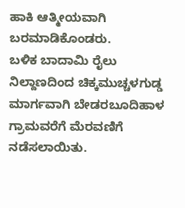ಹಾಕಿ ಆತ್ಮೀಯವಾಗಿ ಬರಮಾಡಿಕೊಂಡರು.
ಬಳಿಕ ಬಾದಾಮಿ ರೈಲು ನಿಲ್ದಾಣದಿಂದ ಚಿಕ್ಕಮುಚ್ಚಳಗುಡ್ಡ ಮಾರ್ಗವಾಗಿ ಬೇಡರಬೂದಿಹಾಳ ಗ್ರಾಮವರೆಗೆ ಮೆರವಣಿಗೆ ನಡೆಸಲಾಯಿತು.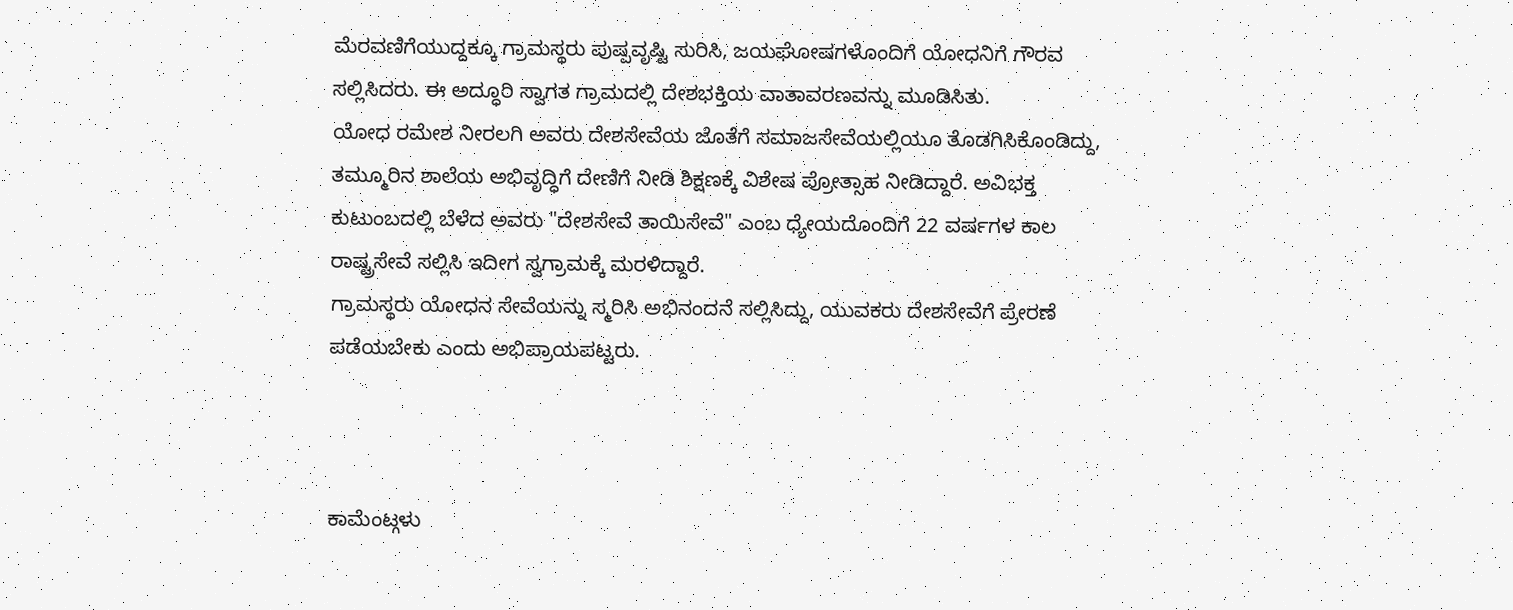ಮೆರವಣಿಗೆಯುದ್ದಕ್ಕೂ ಗ್ರಾಮಸ್ಥರು ಪುಷ್ಪವೃಷ್ಟಿ ಸುರಿಸಿ, ಜಯಘೋಷಗಳೊಂದಿಗೆ ಯೋಧನಿಗೆ ಗೌರವ ಸಲ್ಲಿಸಿದರು. ಈ ಅದ್ಧೂರಿ ಸ್ವಾಗತ ಗ್ರಾಮದಲ್ಲಿ ದೇಶಭಕ್ತಿಯ ವಾತಾವರಣವನ್ನು ಮೂಡಿಸಿತು.
ಯೋಧ ರಮೇಶ ನೀರಲಗಿ ಅವರು ದೇಶಸೇವೆಯ ಜೊತೆಗೆ ಸಮಾಜಸೇವೆಯಲ್ಲಿಯೂ ತೊಡಗಿಸಿಕೊಂಡಿದ್ದು, ತಮ್ಮೂರಿನ ಶಾಲೆಯ ಅಭಿವೃದ್ಧಿಗೆ ದೇಣಿಗೆ ನೀಡಿ ಶಿಕ್ಷಣಕ್ಕೆ ವಿಶೇಷ ಪ್ರೋತ್ಸಾಹ ನೀಡಿದ್ದಾರೆ. ಅವಿಭಕ್ತ ಕುಟುಂಬದಲ್ಲಿ ಬೆಳೆದ ಅವರು "ದೇಶಸೇವೆ ತಾಯಿಸೇವೆ" ಎಂಬ ಧ್ಯೇಯದೊಂದಿಗೆ 22 ವರ್ಷಗಳ ಕಾಲ ರಾಷ್ಟ್ರಸೇವೆ ಸಲ್ಲಿಸಿ ಇದೀಗ ಸ್ವಗ್ರಾಮಕ್ಕೆ ಮರಳಿದ್ದಾರೆ.
ಗ್ರಾಮಸ್ಥರು ಯೋಧನ ಸೇವೆಯನ್ನು ಸ್ಮರಿಸಿ ಅಭಿನಂದನೆ ಸಲ್ಲಿಸಿದ್ದು, ಯುವಕರು ದೇಶಸೇವೆಗೆ ಪ್ರೇರಣೆ ಪಡೆಯಬೇಕು ಎಂದು ಅಭಿಪ್ರಾಯಪಟ್ಟರು.



ಕಾಮೆಂಟ್ಗಳು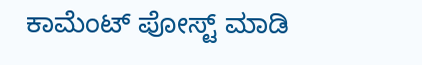ಕಾಮೆಂಟ್ ಪೋಸ್ಟ್ ಮಾಡಿ